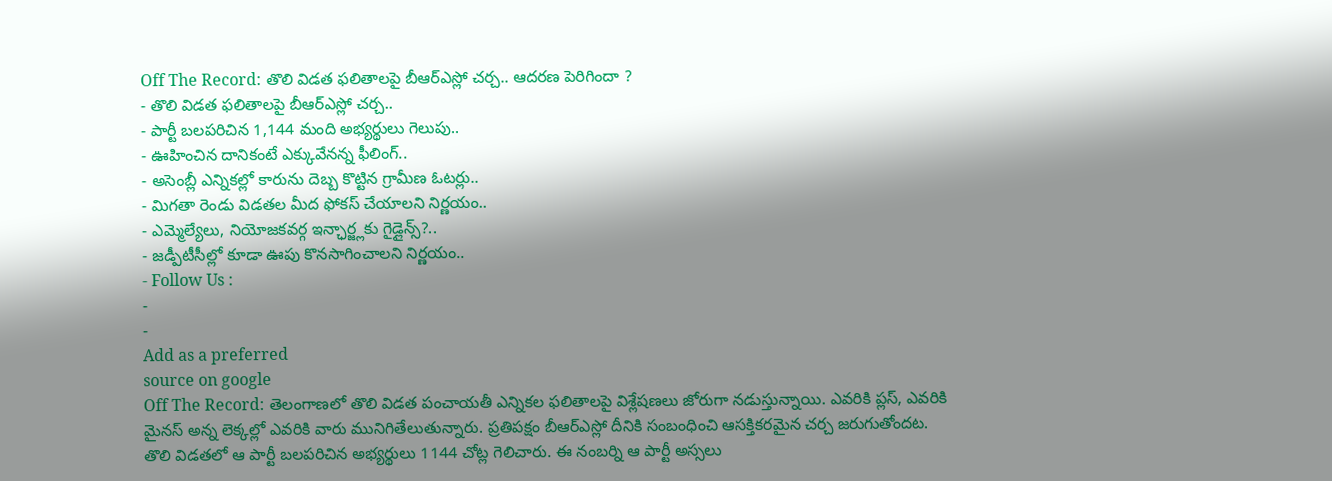Off The Record: తొలి విడత ఫలితాలపై బీఆర్ఎస్లో చర్చ.. ఆదరణ పెరిగిందా ?
- తొలి విడత ఫలితాలపై బీఆర్ఎస్లో చర్చ..
- పార్టీ బలపరిచిన 1,144 మంది అభ్యర్థులు గెలుపు..
- ఊహించిన దానికంటే ఎక్కువేనన్న ఫీలింగ్..
- అసెంబ్లీ ఎన్నికల్లో కారును దెబ్బ కొట్టిన గ్రామీణ ఓటర్లు..
- మిగతా రెండు విడతల మీద ఫోకస్ చేయాలని నిర్ణయం..
- ఎమ్మెల్యేలు, నియోజకవర్గ ఇన్ఛార్జ్లకు గైడ్లైన్స్?..
- జడ్పీటీసీల్లో కూడా ఊపు కొనసాగించాలని నిర్ణయం..
- Follow Us :
-
-
Add as a preferred
source on google
Off The Record: తెలంగాణలో తొలి విడత పంచాయతీ ఎన్నికల ఫలితాలపై విశ్లేషణలు జోరుగా నడుస్తున్నాయి. ఎవరికి ప్లస్, ఎవరికి మైనస్ అన్న లెక్కల్లో ఎవరికి వారు మునిగితేలుతున్నారు. ప్రతిపక్షం బీఆర్ఎస్లో దీనికి సంబంధించి ఆసక్తికరమైన చర్చ జరుగుతోందట. తొలి విడతలో ఆ పార్టీ బలపరిచిన అభ్యర్థులు 1144 చోట్ల గెలిచారు. ఈ నంబర్ని ఆ పార్టీ అస్సలు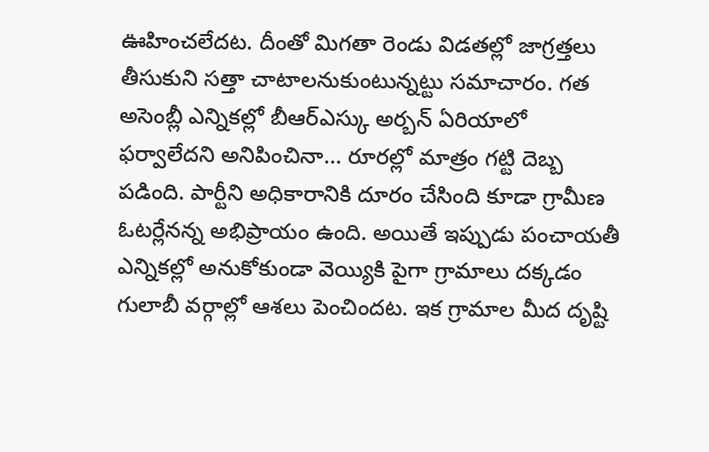ఊహించలేదట. దీంతో మిగతా రెండు విడతల్లో జాగ్రత్తలు తీసుకుని సత్తా చాటాలనుకుంటున్నట్టు సమాచారం. గత అసెంబ్లీ ఎన్నికల్లో బీఆర్ఎస్కు అర్బన్ ఏరియాలో ఫర్వాలేదని అనిపించినా… రూరల్లో మాత్రం గట్టి దెబ్బ పడింది. పార్టీని అధికారానికి దూరం చేసింది కూడా గ్రామీణ ఓటర్లేనన్న అభిప్రాయం ఉంది. అయితే ఇప్పుడు పంచాయతీ ఎన్నికల్లో అనుకోకుండా వెయ్యికి పైగా గ్రామాలు దక్కడం గులాబీ వర్గాల్లో ఆశలు పెంచిందట. ఇక గ్రామాల మీద దృష్టి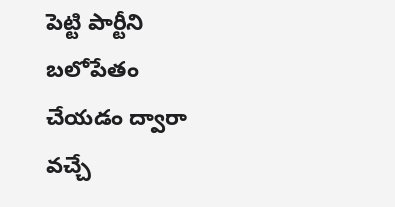పెట్టి పార్టీని బలోపేతం చేయడం ద్వారా వచ్చే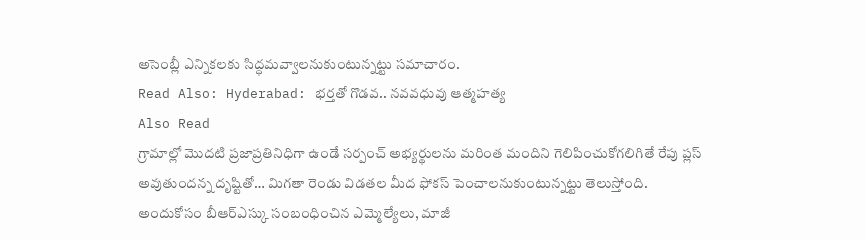అసెంబ్లీ ఎన్నికలకు సిద్ధమవ్వాలనుకుంటున్నట్టు సమాచారం.
Read Also: Hyderabad: భర్తతో గొడవ.. నవవధువు ఆత్మహత్య
Also Read
గ్రామాల్లో మొదటి ప్రజాప్రతినిధిగా ఉండే సర్పంచ్ అభ్యర్థులను మరింత మందిని గెలిపించుకోగలిగితే రేపు ప్లస్ అవుతుందన్న దృష్టితో… మిగతా రెండు విడతల మీద ఫోకస్ పెంచాలనుకుంటున్నట్టు తెలుస్తోంది. అందుకోసం బీఆర్ఎస్కు సంబంధించిన ఎమ్మెల్యేలు, మాజీ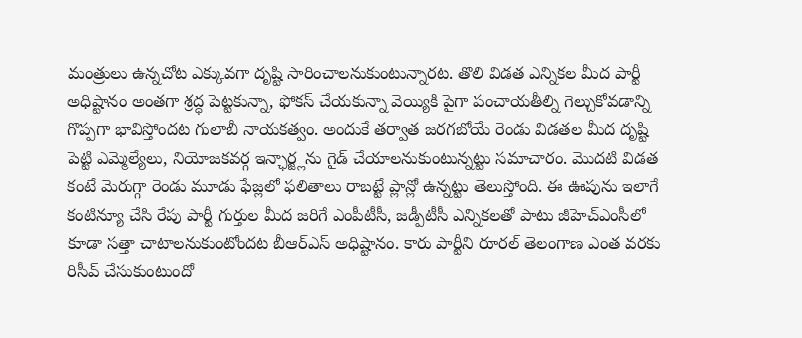మంత్రులు ఉన్నచోట ఎక్కువగా దృష్టి సారించాలనుకుంటున్నారట. తొలి విడత ఎన్నికల మీద పార్టీ అధిష్టానం అంతగా శ్రద్ధ పెట్టకున్నా, ఫోకస్ చేయకున్నా వెయ్యికి పైగా పంచాయతీల్ని గెల్చుకోవడాన్ని గొప్పగా భావిస్తోందట గులాబీ నాయకత్వం. అందుకే తర్వాత జరగబోయే రెండు విడతల మీద దృష్టి పెట్టి ఎమ్మెల్యేలు, నియోజకవర్గ ఇన్ఛార్జ్లను గైడ్ చేయాలనుకుంటున్నట్టు సమాచారం. మొదటి విడత కంటే మెరుగ్గా రెండు మూడు ఫేజ్లలో ఫలితాలు రాబట్టే ప్లాన్లో ఉన్నట్టు తెలుస్తోంది. ఈ ఊపును ఇలాగే కంటిన్యూ చేసి రేపు పార్టీ గుర్తుల మీద జరిగే ఎంపీటీసీ, జడ్పీటీసీ ఎన్నికలతో పాటు జీహెచ్ఎంసీలో కూడా సత్తా చాటాలనుకుంటోందట బీఆర్ఎస్ అధిష్టానం. కారు పార్టీని రూరల్ తెలంగాణ ఎంత వరకు రిసీవ్ చేసుకుంటుందో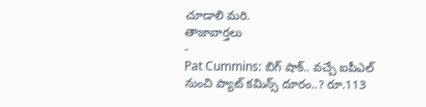చూడాలి మరి.
తాజావార్తలు
-
Pat Cummins: బిగ్ షాక్.. వచ్చే ఐపీఎల్ నుంచి ప్యాట్ కమిన్స్ దూరం..? రూ.113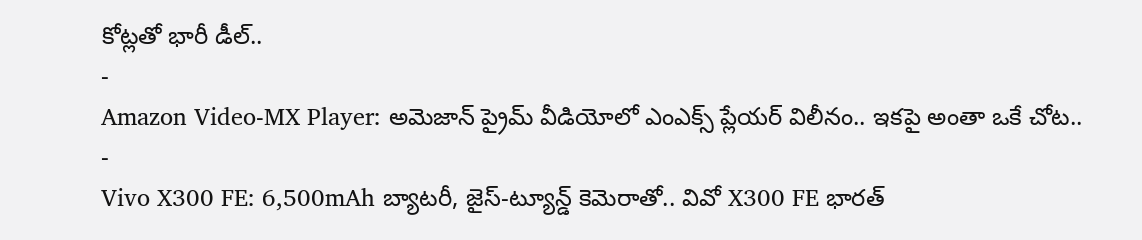కోట్లతో భారీ డీల్..
-
Amazon Video-MX Player: అమెజాన్ ప్రైమ్ వీడియోలో ఎంఎక్స్ ప్లేయర్ విలీనం.. ఇకపై అంతా ఒకే చోట..
-
Vivo X300 FE: 6,500mAh బ్యాటరీ, జైస్-ట్యూన్డ్ కెమెరాతో.. వివో X300 FE భారత్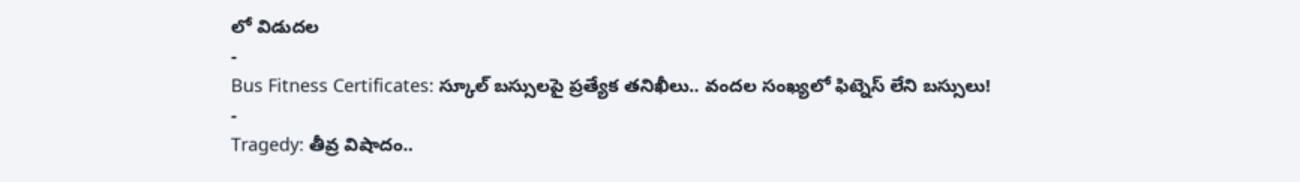లో విడుదల
-
Bus Fitness Certificates: స్కూల్ బస్సులపై ప్రత్యేక తనిఖీలు.. వందల సంఖ్యలో ఫిట్నెస్ లేని బస్సులు!
-
Tragedy: తీవ్ర విషాదం..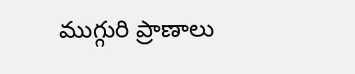ముగ్గురి ప్రాణాలు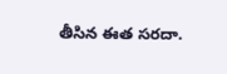తీసిన ఈత సరదా.